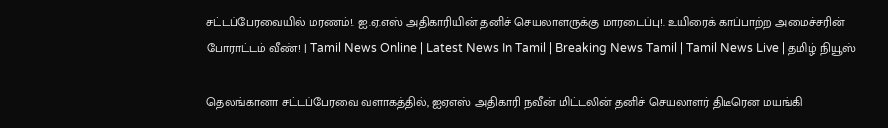சட்டப்பேரவையில் மரணம்!. ஐ.ஏ.எஸ் அதிகாரியின் தனிச் செயலாளருக்கு மாரடைப்பு!. உயிரைக் காப்பாற்ற அமைச்சரின் போராட்டம் வீண்! | Tamil News Online | Latest News In Tamil | Breaking News Tamil | Tamil News Live | தமிழ் நியூஸ்

தெலங்கானா சட்டப்பேரவை வளாகத்தில், ஐஏஎஸ் அதிகாரி நவீன் மிட்டலின் தனிச் செயலாளர் திடீரென மயங்கி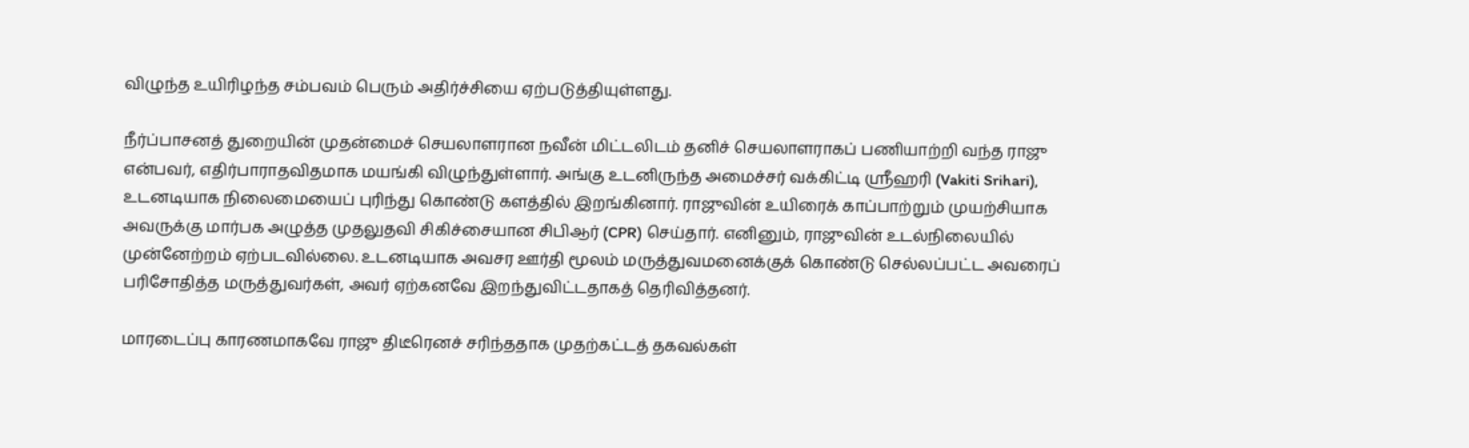விழுந்த உயிரிழந்த சம்பவம் பெரும் அதிர்ச்சியை ஏற்படுத்தியுள்ளது.

நீர்ப்பாசனத் துறையின் முதன்மைச் செயலாளரான நவீன் மிட்டலிடம் தனிச் செயலாளராகப் பணியாற்றி வந்த ராஜு என்பவர், எதிர்பாராதவிதமாக மயங்கி விழுந்துள்ளார். அங்கு உடனிருந்த அமைச்சர் வக்கிட்டி ஸ்ரீஹரி (Vakiti Srihari), உடனடியாக நிலைமையைப் புரிந்து கொண்டு களத்தில் இறங்கினார். ராஜுவின் உயிரைக் காப்பாற்றும் முயற்சியாக அவருக்கு மார்பக அழுத்த முதலுதவி சிகிச்சையான சிபிஆர் (CPR) செய்தார். எனினும், ராஜுவின் உடல்நிலையில் முன்னேற்றம் ஏற்படவில்லை. உடனடியாக அவசர ஊர்தி மூலம் மருத்துவமனைக்குக் கொண்டு செல்லப்பட்ட அவரைப் பரிசோதித்த மருத்துவர்கள், அவர் ஏற்கனவே இறந்துவிட்டதாகத் தெரிவித்தனர்.

மாரடைப்பு காரணமாகவே ராஜு திடீரெனச் சரிந்ததாக முதற்கட்டத் தகவல்கள்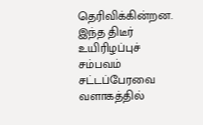தெரிவிக்கின்றன. இந்த திடீர் உயிரிழப்புச் சம்பவம் சட்டப்பேரவை வளாகத்தில்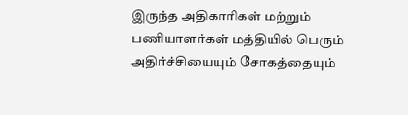இருந்த அதிகாரிகள் மற்றும் பணியாளர்கள் மத்தியில் பெரும் அதிர்ச்சியையும் சோகத்தையும்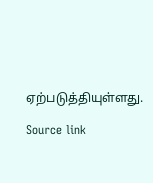ஏற்படுத்தியுள்ளது.

Source link